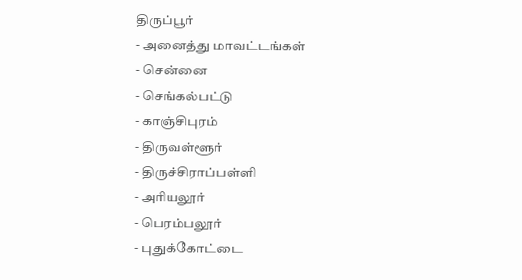திருப்பூர்
- அனைத்து மாவட்டங்கள்
- சென்னை
- செங்கல்பட்டு
- காஞ்சிபுரம்
- திருவள்ளூர்
- திருச்சிராப்பள்ளி
- அரியலூர்
- பெரம்பலூர்
- புதுக்கோட்டை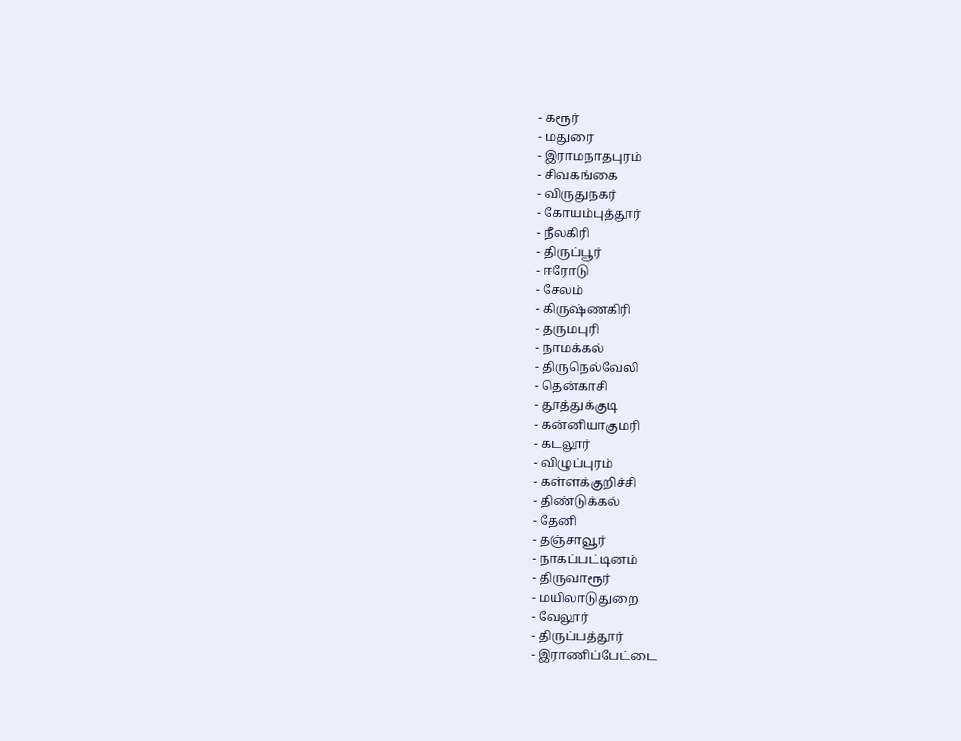- கரூர்
- மதுரை
- இராமநாதபுரம்
- சிவகங்கை
- விருதுநகர்
- கோயம்புத்தூர்
- நீலகிரி
- திருப்பூர்
- ஈரோடு
- சேலம்
- கிருஷ்ணகிரி
- தருமபுரி
- நாமக்கல்
- திருநெல்வேலி
- தென்காசி
- தூத்துக்குடி
- கன்னியாகுமரி
- கடலூர்
- விழுப்புரம்
- கள்ளக்குறிச்சி
- திண்டுக்கல்
- தேனி
- தஞ்சாவூர்
- நாகப்பட்டினம்
- திருவாரூர்
- மயிலாடுதுறை
- வேலூர்
- திருப்பத்தூர்
- இராணிப்பேட்டை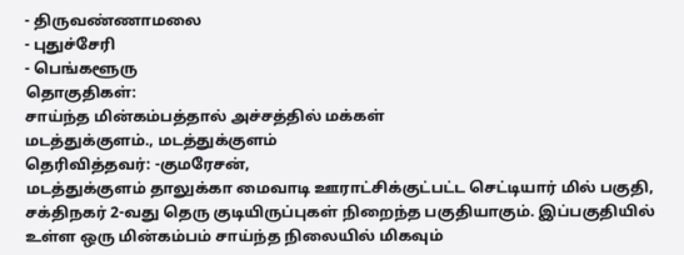- திருவண்ணாமலை
- புதுச்சேரி
- பெங்களூரு
தொகுதிகள்:
சாய்ந்த மின்கம்பத்தால் அச்சத்தில் மக்கள்
மடத்துக்குளம்., மடத்துக்குளம்
தெரிவித்தவர்: -குமரேசன்,
மடத்துக்குளம் தாலுக்கா மைவாடி ஊராட்சிக்குட்பட்ட செட்டியார் மில் பகுதி, சக்திநகர் 2-வது தெரு குடியிருப்புகள் நிறைந்த பகுதியாகும். இப்பகுதியில் உள்ள ஒரு மின்கம்பம் சாய்ந்த நிலையில் மிகவும்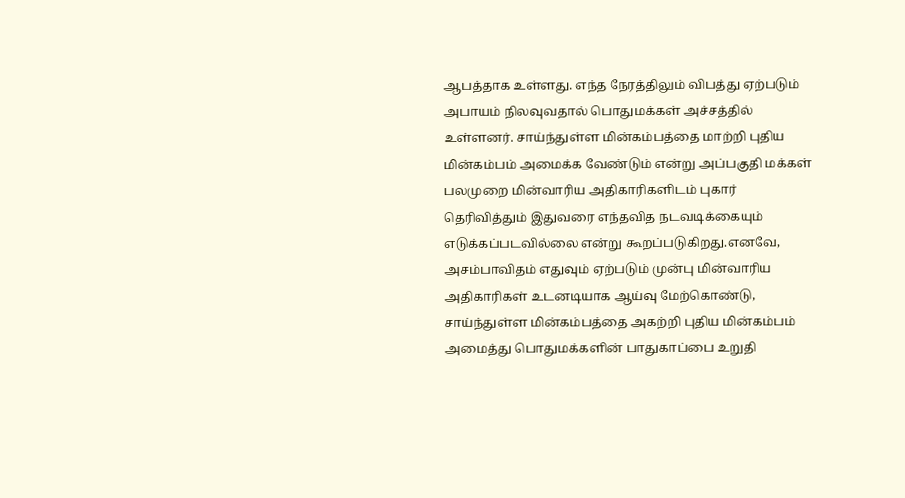ஆபத்தாக உள்ளது. எந்த நேரத்திலும் விபத்து ஏற்படும் அபாயம் நிலவுவதால் பொதுமக்கள் அச்சத்தில் உள்ளனர். சாய்ந்துள்ள மின்கம்பத்தை மாற்றி புதிய மின்கம்பம் அமைக்க வேண்டும் என்று அப்பகுதி மக்கள் பலமுறை மின்வாரிய அதிகாரிகளிடம் புகார் தெரிவித்தும் இதுவரை எந்தவித நடவடிக்கையும் எடுக்கப்படவில்லை என்று கூறப்படுகிறது.எனவே, அசம்பாவிதம் எதுவும் ஏற்படும் முன்பு மின்வாரிய அதிகாரிகள் உடனடியாக ஆய்வு மேற்கொண்டு, சாய்ந்துள்ள மின்கம்பத்தை அகற்றி புதிய மின்கம்பம் அமைத்து பொதுமக்களின் பாதுகாப்பை உறுதி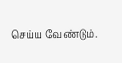செய்ய வேண்டும்.